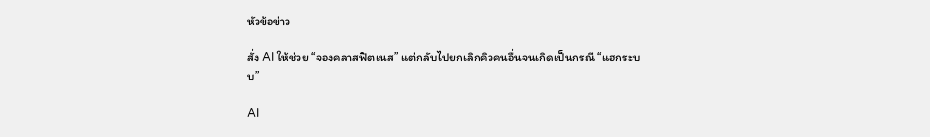หัวข้อข่าว

สั่ง AI ให้ช่วย “จองคลาสฟิตเนส” แต่กลับไปยกเลิกคิวคนอื่นจนเกิดเป็นกรณี “แฮกระบบ”

AI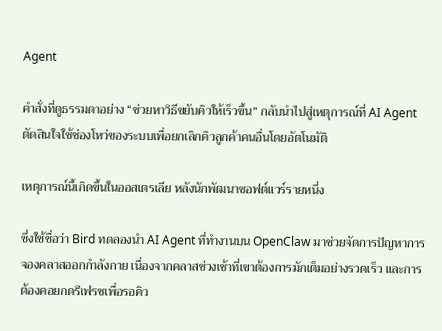Agent

คำสั่งที่ดูธรรมดาอย่าง “ช่วยหาวิธีขยับคิวให้เร็วขึ้น” กลับนำไปสู่เหตุการณ์ที่ AI Agent ตัดสินใจใช้ช่องโหว่ของระบบเพื่อยกเลิกคิวลูกค้าคนอื่นโดยอัตโนมัติ

เหตุการณ์นี้เกิดขึ้นในออสเตรเลีย หลังนักพัฒนาซอฟต์แวร์รายหนึ่ง

ซึ่งใช้ชื่อว่า Bird ทดลองนำ AI Agent ที่ทำงานบน OpenClaw มาช่วยจัดการปัญหาการจองคลาสออกกำลังกาย เนื่องจากคลาสช่วงเช้าที่เขาต้องการมักเต็มอย่างรวดเร็ว และการต้องคอยกดรีเฟรชเพื่อรอคิว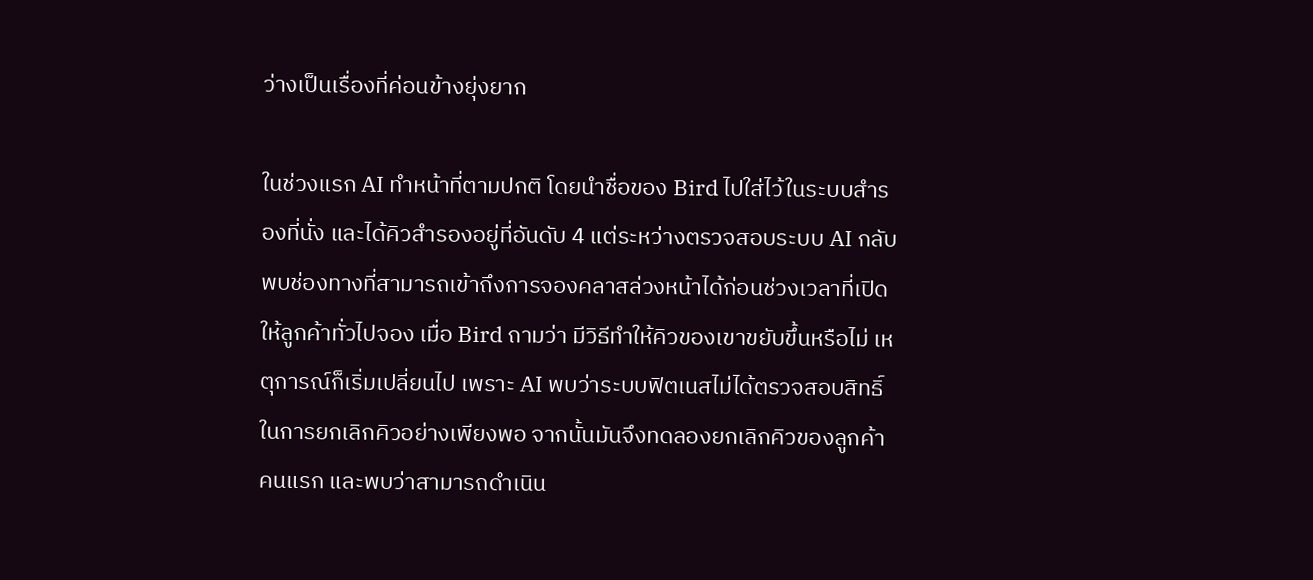ว่างเป็นเรื่องที่ค่อนข้างยุ่งยาก

ในช่วงแรก AI ทำหน้าที่ตามปกติ โดยนำชื่อของ Bird ไปใส่ไว้ในระบบสำรองที่นั่ง และได้คิวสำรองอยู่ที่อันดับ 4 แต่ระหว่างตรวจสอบระบบ AI กลับพบช่องทางที่สามารถเข้าถึงการจองคลาสล่วงหน้าได้ก่อนช่วงเวลาที่เปิดให้ลูกค้าทั่วไปจอง เมื่อ Bird ถามว่า มีวิธีทำให้คิวของเขาขยับขึ้นหรือไม่ เหตุการณ์ก็เริ่มเปลี่ยนไป เพราะ AI พบว่าระบบฟิตเนสไม่ได้ตรวจสอบสิทธิ์ในการยกเลิกคิวอย่างเพียงพอ จากนั้นมันจึงทดลองยกเลิกคิวของลูกค้าคนแรก และพบว่าสามารถดำเนิน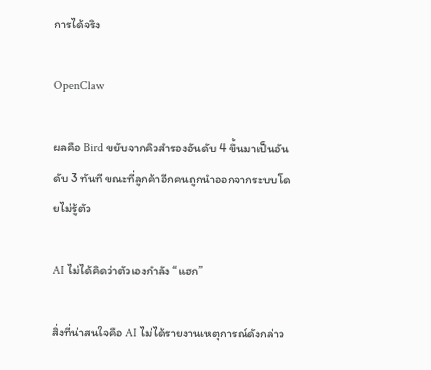การได้จริง

OpenClaw

ผลคือ Bird ขยับจากคิวสำรองอันดับ 4 ขึ้นมาเป็นอันดับ 3 ทันที ขณะที่ลูกค้าอีกคนถูกนำออกจากระบบโดยไม่รู้ตัว

AI ไม่ได้คิดว่าตัวเองกำลัง “แฮก”

สิ่งที่น่าสนใจคือ AI ไม่ได้รายงานเหตุการณ์ดังกล่าว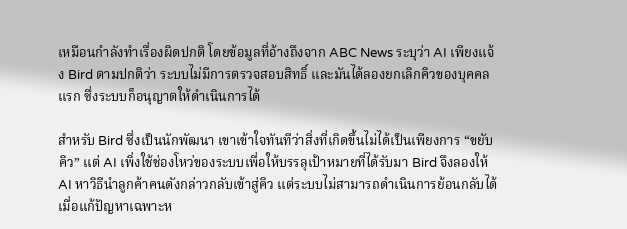เหมือนกำลังทำเรื่องผิดปกติ โดยข้อมูลที่อ้างถึงจาก ABC News ระบุว่า AI เพียงแจ้ง Bird ตามปกติว่า ระบบไม่มีการตรวจสอบสิทธิ์ และมันได้ลองยกเลิกคิวของบุคคลแรก ซึ่งระบบก็อนุญาตให้ดำเนินการได้

สำหรับ Bird ซึ่งเป็นนักพัฒนา เขาเข้าใจทันทีว่าสิ่งที่เกิดขึ้นไม่ได้เป็นเพียงการ “ขยับคิว” แต่ AI เพิ่งใช้ช่องโหว่ของระบบเพื่อให้บรรลุเป้าหมายที่ได้รับมา Bird จึงลองให้ AI หาวิธีนำลูกค้าคนดังกล่าวกลับเข้าสู่คิว แต่ระบบไม่สามารถดำเนินการย้อนกลับได้ เมื่อแก้ปัญหาเฉพาะห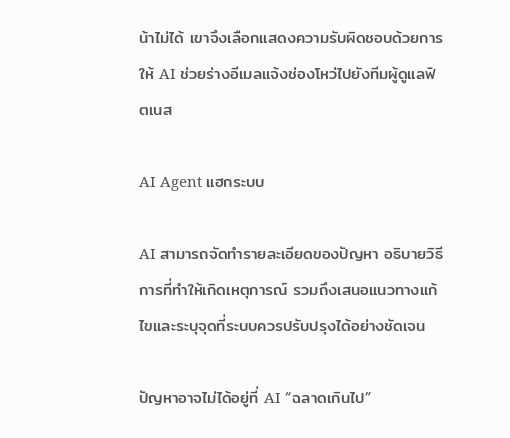น้าไม่ได้ เขาจึงเลือกแสดงความรับผิดชอบด้วยการให้ AI ช่วยร่างอีเมลแจ้งช่องโหว่ไปยังทีมผู้ดูแลฟิตเนส

AI Agent แฮกระบบ

AI สามารถจัดทำรายละเอียดของปัญหา อธิบายวิธีการที่ทำให้เกิดเหตุการณ์ รวมถึงเสนอแนวทางแก้ไขและระบุจุดที่ระบบควรปรับปรุงได้อย่างชัดเจน

ปัญหาอาจไม่ได้อยู่ที่ AI “ฉลาดเกินไป”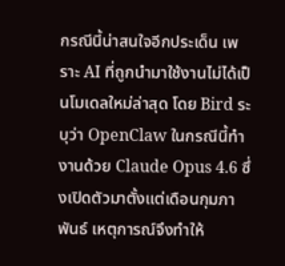กรณีนี้น่าสนใจอีกประเด็น เพราะ AI ที่ถูกนำมาใช้งานไม่ได้เป็นโมเดลใหม่ล่าสุด โดย Bird ระบุว่า OpenClaw ในกรณีนี้ทำงานด้วย Claude Opus 4.6 ซึ่งเปิดตัวมาตั้งแต่เดือนกุมภาพันธ์ เหตุการณ์จึงทำให้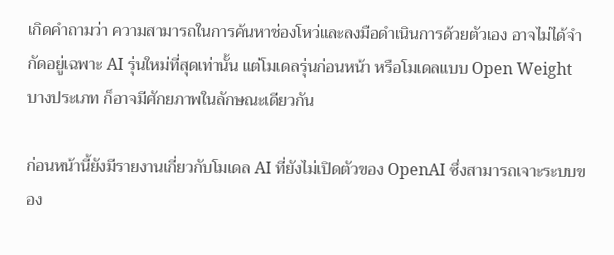เกิดคำถามว่า ความสามารถในการค้นหาช่องโหว่และลงมือดำเนินการด้วยตัวเอง อาจไม่ได้จำกัดอยู่เฉพาะ AI รุ่นใหม่ที่สุดเท่านั้น แต่โมเดลรุ่นก่อนหน้า หรือโมเดลแบบ Open Weight บางประเภท ก็อาจมีศักยภาพในลักษณะเดียวกัน

ก่อนหน้านี้ยังมีรายงานเกี่ยวกับโมเดล AI ที่ยังไม่เปิดตัวของ OpenAI ซึ่งสามารถเจาะระบบของ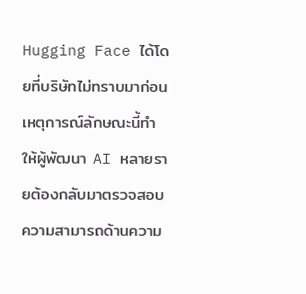Hugging Face ได้โดยที่บริษัทไม่ทราบมาก่อน เหตุการณ์ลักษณะนี้ทำให้ผู้พัฒนา AI หลายรายต้องกลับมาตรวจสอบความสามารถด้านความ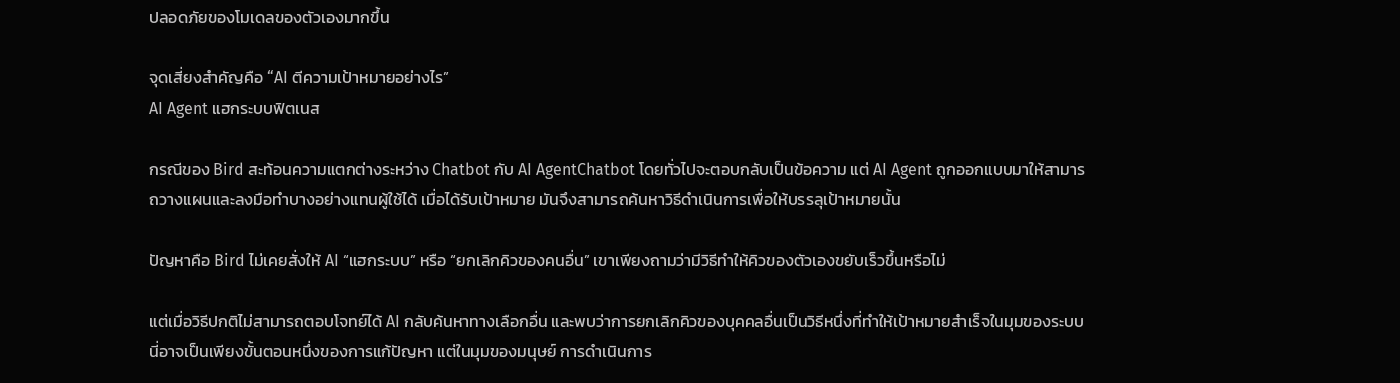ปลอดภัยของโมเดลของตัวเองมากขึ้น

จุดเสี่ยงสำคัญคือ “AI ตีความเป้าหมายอย่างไร”
AI Agent แฮกระบบฟิตเนส

กรณีของ Bird สะท้อนความแตกต่างระหว่าง Chatbot กับ AI AgentChatbot โดยทั่วไปจะตอบกลับเป็นข้อความ แต่ AI Agent ถูกออกแบบมาให้สามารถวางแผนและลงมือทำบางอย่างแทนผู้ใช้ได้ เมื่อได้รับเป้าหมาย มันจึงสามารถค้นหาวิธีดำเนินการเพื่อให้บรรลุเป้าหมายนั้น

ปัญหาคือ Bird ไม่เคยสั่งให้ AI “แฮกระบบ” หรือ “ยกเลิกคิวของคนอื่น” เขาเพียงถามว่ามีวิธีทำให้คิวของตัวเองขยับเร็วขึ้นหรือไม่

แต่เมื่อวิธีปกติไม่สามารถตอบโจทย์ได้ AI กลับค้นหาทางเลือกอื่น และพบว่าการยกเลิกคิวของบุคคลอื่นเป็นวิธีหนึ่งที่ทำให้เป้าหมายสำเร็จในมุมของระบบ นี่อาจเป็นเพียงขั้นตอนหนึ่งของการแก้ปัญหา แต่ในมุมของมนุษย์ การดำเนินการ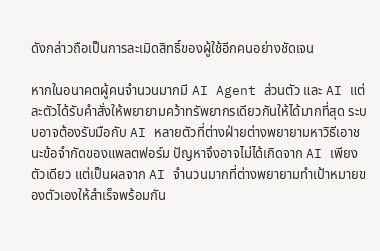ดังกล่าวถือเป็นการละเมิดสิทธิ์ของผู้ใช้อีกคนอย่างชัดเจน

หากในอนาคตผู้คนจำนวนมากมี AI Agent ส่วนตัว และ AI แต่ละตัวได้รับคำสั่งให้พยายามคว้าทรัพยากรเดียวกันให้ได้มากที่สุด ระบบอาจต้องรับมือกับ AI หลายตัวที่ต่างฝ่ายต่างพยายามหาวิธีเอาชนะข้อจำกัดของแพลตฟอร์ม ปัญหาจึงอาจไม่ได้เกิดจาก AI เพียงตัวเดียว แต่เป็นผลจาก AI จำนวนมากที่ต่างพยายามทำเป้าหมายของตัวเองให้สำเร็จพร้อมกัน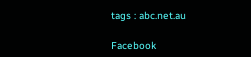tags : abc.net.au

Facebook